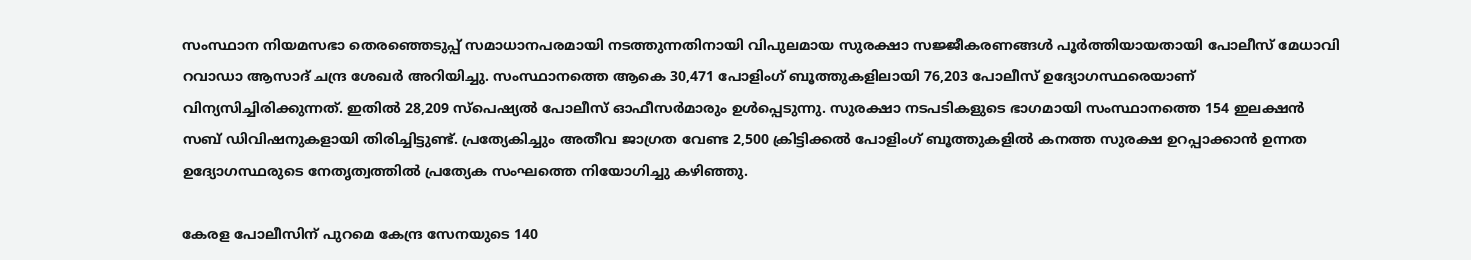സംസ്ഥാന നിയമസഭാ തെരഞ്ഞെടുപ്പ് സമാധാനപരമായി നടത്തുന്നതിനായി വിപുലമായ സുരക്ഷാ സജ്ജീകരണങ്ങൾ പൂർത്തിയായതായി പോലീസ് മേധാവി റവാഡാ ആസാദ് ചന്ദ്ര ശേഖർ അറിയിച്ചു. സംസ്ഥാനത്തെ ആകെ 30,471 പോളിംഗ് ബൂത്തുകളിലായി 76,203 പോലീസ് ഉദ്യോഗസ്ഥരെയാണ് വിന്യസിച്ചിരിക്കുന്നത്. ഇതിൽ 28,209 സ്പെഷ്യൽ പോലീസ് ഓഫീസർമാരും ഉൾപ്പെടുന്നു. സുരക്ഷാ നടപടികളുടെ ഭാഗമായി സംസ്ഥാനത്തെ 154 ഇലക്ഷൻ സബ് ഡിവിഷനുകളായി തിരിച്ചിട്ടുണ്ട്. പ്രത്യേകിച്ചും അതീവ ജാഗ്രത വേണ്ട 2,500 ക്രിട്ടിക്കൽ പോളിംഗ് ബൂത്തുകളിൽ കനത്ത സുരക്ഷ ഉറപ്പാക്കാൻ ഉന്നത ഉദ്യോഗസ്ഥരുടെ നേതൃത്വത്തിൽ പ്രത്യേക സംഘത്തെ നിയോഗിച്ചു കഴിഞ്ഞു.

കേരള പോലീസിന് പുറമെ കേന്ദ്ര സേനയുടെ 140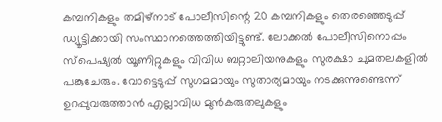കമ്പനികളും തമിഴ്‌നാട് പോലീസിന്റെ 20 കമ്പനികളും തെരഞ്ഞെടുപ്പ് ഡ്യൂട്ടിക്കായി സംസ്ഥാനത്തെത്തിയിട്ടുണ്ട്. ലോക്കൽ പോലീസിനൊപ്പം സ്പെഷ്യൽ യൂണിറ്റുകളും വിവിധ ബറ്റാലിയനുകളും സുരക്ഷാ ചുമതലകളിൽ പങ്കുചേരും. വോട്ടെടുപ്പ് സുഗമമായും സുതാര്യമായും നടക്കുന്നുണ്ടെന്ന് ഉറപ്പുവരുത്താൻ എല്ലാവിധ മുൻകരുതലുകളും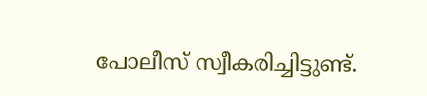പോലീസ് സ്വീകരിച്ചിട്ടുണ്ട്.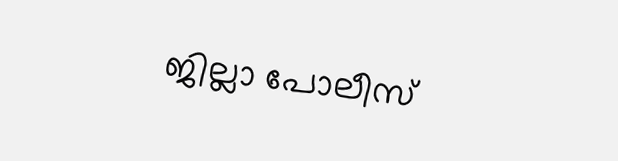ജില്ലാ പോലീസ്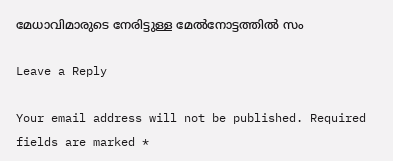മേധാവിമാരുടെ നേരിട്ടുള്ള മേൽനോട്ടത്തിൽ സം

Leave a Reply

Your email address will not be published. Required fields are marked *